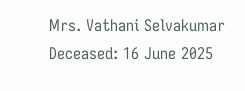Mrs. Vathani Selvakumar
Deceased: 16 June 2025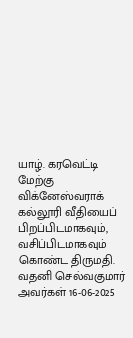யாழ். கரவெட்டி மேற்கு விக்னேஸ்வராக் கல்லூரி வீதியைப் பிறப்பிடமாகவும், வசிப்பிடமாகவும் கொண்ட திருமதி. வதனி செல்வகுமார் அவர்கள் 16-06-2025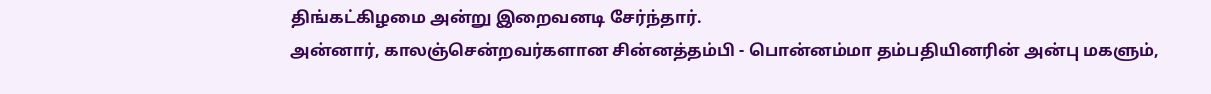திங்கட்கிழமை அன்று இறைவனடி சேர்ந்தார்.
அன்னார், காலஞ்சென்றவர்களான சின்னத்தம்பி - பொன்னம்மா தம்பதியினரின் அன்பு மகளும்,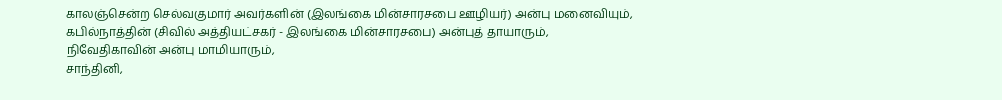காலஞ்சென்ற செல்வகுமார் அவர்களின் (இலங்கை மின்சாரசபை ஊழியர்) அன்பு மனைவியும்,
கபில்நாத்தின் (சிவில் அத்தியட்சகர் - இலங்கை மின்சாரசபை) அன்புத் தாயாரும்,
நிவேதிகாவின் அன்பு மாமியாரும்,
சாந்தினி,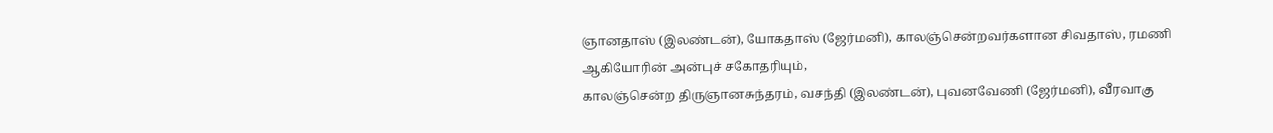ஞானதாஸ் (இலண்டன்), யோகதாஸ் (ஜேர்மனி), காலஞ்சென்றவர்களான சிவதாஸ், ரமணி ஆகியோரின் அன்புச் சகோதரியும்,
காலஞ்சென்ற திருஞானசுந்தரம், வசந்தி (இலண்டன்), புவனவேணி (ஜேர்மனி), வீரவாகு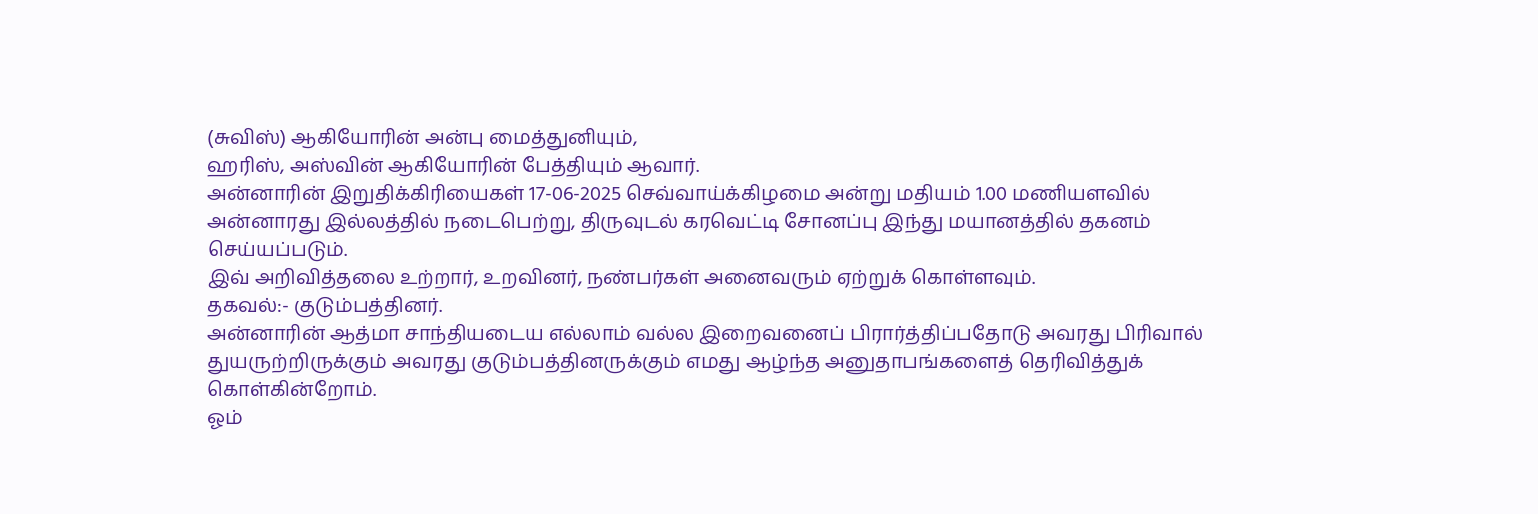(சுவிஸ்) ஆகியோரின் அன்பு மைத்துனியும்,
ஹரிஸ், அஸ்வின் ஆகியோரின் பேத்தியும் ஆவார்.
அன்னாரின் இறுதிக்கிரியைகள் 17-06-2025 செவ்வாய்க்கிழமை அன்று மதியம் 1.00 மணியளவில் அன்னாரது இல்லத்தில் நடைபெற்று, திருவுடல் கரவெட்டி சோனப்பு இந்து மயானத்தில் தகனம் செய்யப்படும்.
இவ் அறிவித்தலை உற்றார், உறவினர், நண்பர்கள் அனைவரும் ஏற்றுக் கொள்ளவும்.
தகவல்:- குடும்பத்தினர்.
அன்னாரின் ஆத்மா சாந்தியடைய எல்லாம் வல்ல இறைவனைப் பிரார்த்திப்பதோடு அவரது பிரிவால் துயருற்றிருக்கும் அவரது குடும்பத்தினருக்கும் எமது ஆழ்ந்த அனுதாபங்களைத் தெரிவித்துக் கொள்கின்றோம்.
ஓம்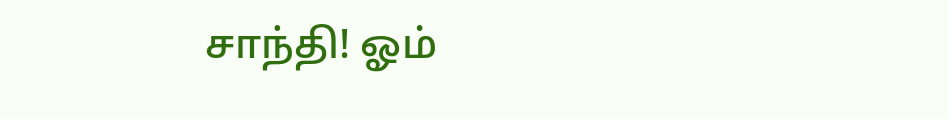சாந்தி! ஓம்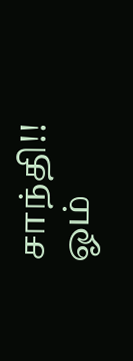சாந்தி!! ஓம்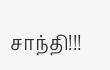சாந்தி!!!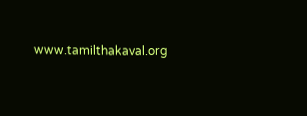www.tamilthakaval.org